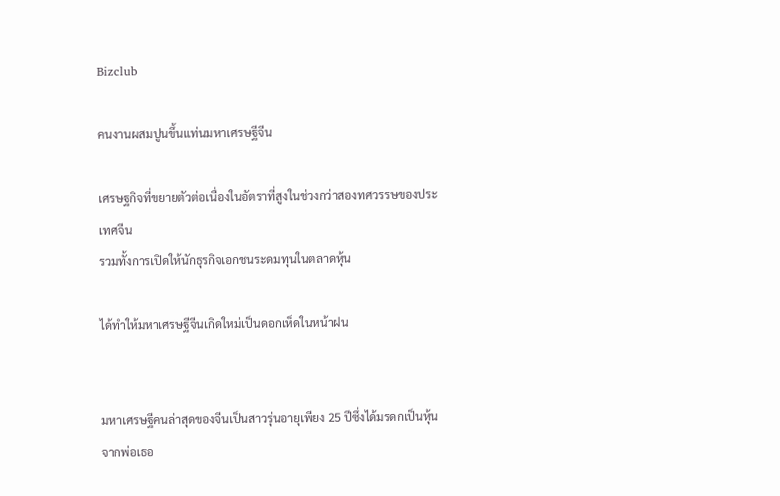Bizclub

คนงานผสมปูนขึ้นแท่นมหาเศรษฐีจีน

เศรษฐกิจที่ขยายตัวต่อเนื่องในอัตราที่สูงในช่วงกว่าสองทศวรรษของประเทศจีน
รวมทั้งการเปิดให้นักธุรกิจเอกชนระดมทุนในตลาดหุ้น

ได้ทำให้มหาเศรษฐีจีนเกิดใหม่เป็นดอกเห็ดในหน้าฝน


มหาเศรษฐีคนล่าสุดของจีนเป็นสาวรุ่นอายุเพียง 25 ปีซึ่งได้มรดกเป็นหุ้นจากพ่อเธอ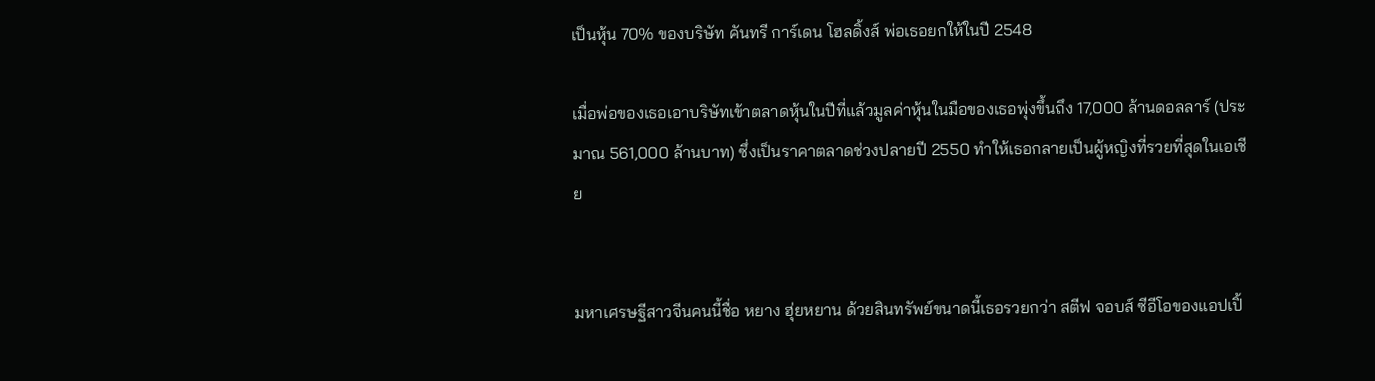เป็นหุ้น 70% ของบริษัท คันทรี การ์เดน โฮลดิ้งส์ พ่อเธอยกให้ในปี 2548

เมื่อพ่อของเธอเอาบริษัทเข้าตลาดหุ้นในปีที่แล้วมูลค่าหุ้นในมือของเธอพุ่งขึ้นถึง 17,000 ล้านดอลลาร์ (ประมาณ 561,000 ล้านบาท) ซึ่งเป็นราคาตลาดช่วงปลายปี 2550 ทำให้เธอกลายเป็นผู้หญิงที่รวยที่สุดในเอเชีย


มหาเศรษฐีสาวจีนคนนี้ชื่อ หยาง ฮุ่ยหยาน ด้วยสินทรัพย์ขนาดนี้เธอรวยกว่า สตีฟ จอบส์ ซีอีโอของแอปเปิ้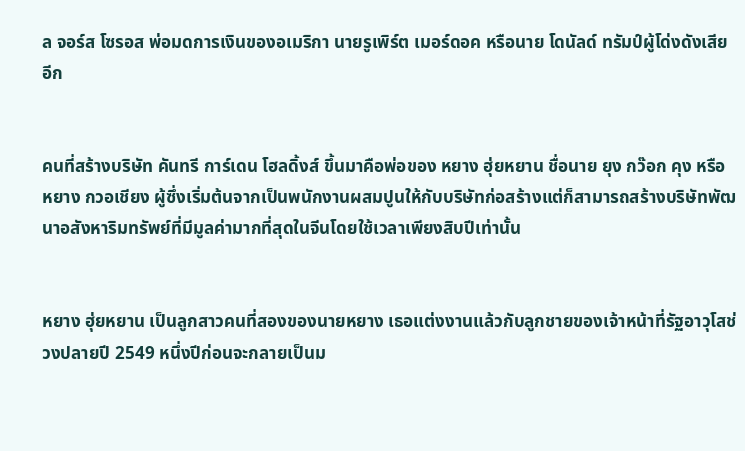ล จอร์ส โซรอส พ่อมดการเงินของอเมริกา นายรูเพิร์ต เมอร์ดอค หรือนาย โดนัลด์ ทรัมป์ผู้โด่งดังเสียอีก


คนที่สร้างบริษัท คันทรี การ์เดน โฮลดิ้งส์ ขึ้นมาคือพ่อของ หยาง ฮุ่ยหยาน ชื่อนาย ยุง กว๊อก คุง หรือ หยาง กวอเชียง ผู้ซึ่งเริ่มต้นจากเป็นพนักงานผสมปูนให้กับบริษัทก่อสร้างแต่ก็สามารถสร้างบริษัทพัฒนาอสังหาริมทรัพย์ที่มีมูลค่ามากที่สุดในจีนโดยใช้เวลาเพียงสิบปีเท่านั้น


หยาง ฮุ่ยหยาน เป็นลูกสาวคนที่สองของนายหยาง เธอแต่งงานแล้วกับลูกชายของเจ้าหน้าที่รัฐอาวุโสช่วงปลายปี 2549 หนึ่งปีก่อนจะกลายเป็นม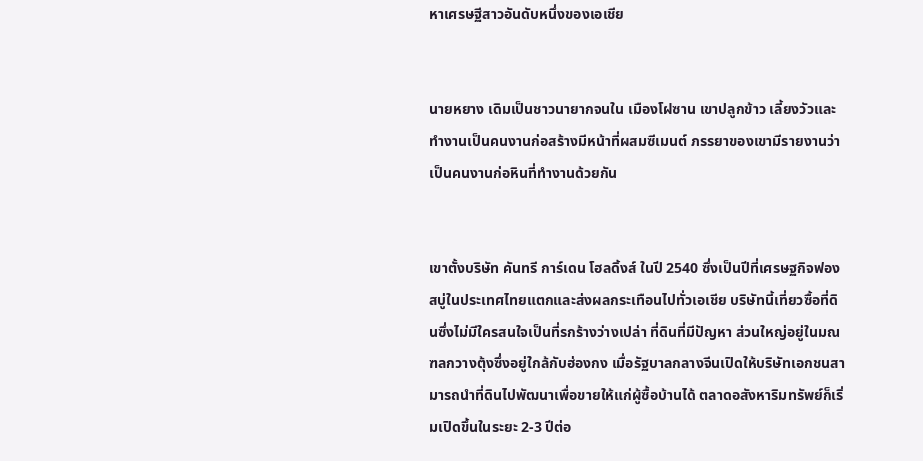หาเศรษฐีสาวอันดับหนึ่งของเอเชีย


นายหยาง เดิมเป็นชาวนายากจนใน เมืองโฝซาน เขาปลูกข้าว เลี้ยงวัวและทำงานเป็นคนงานก่อสร้างมีหน้าที่ผสมซีเมนต์ ภรรยาของเขามีรายงานว่าเป็นคนงานก่อหินที่ทำงานด้วยกัน


เขาตั้งบริษัท คันทรี การ์เดน โฮลดิ้งส์ ในปี 2540 ซึ่งเป็นปีที่เศรษฐกิจฟองสบู่ในประเทศไทยแตกและส่งผลกระเทือนไปทั่วเอเชีย บริษัทนี้เที่ยวซื้อที่ดินซึ่งไม่มีใครสนใจเป็นที่รกร้างว่างเปล่า ที่ดินที่มีปัญหา ส่วนใหญ่อยู่ในมณฑลกวางตุ้งซึ่งอยู่ใกล้กับฮ่องกง เมื่อรัฐบาลกลางจีนเปิดให้บริษัทเอกชนสามารถนำที่ดินไปพัฒนาเพื่อขายให้แก่ผู้ซื้อบ้านได้ ตลาดอสังหาริมทรัพย์ก็เริ่มเปิดขึ้นในระยะ 2-3 ปีต่อ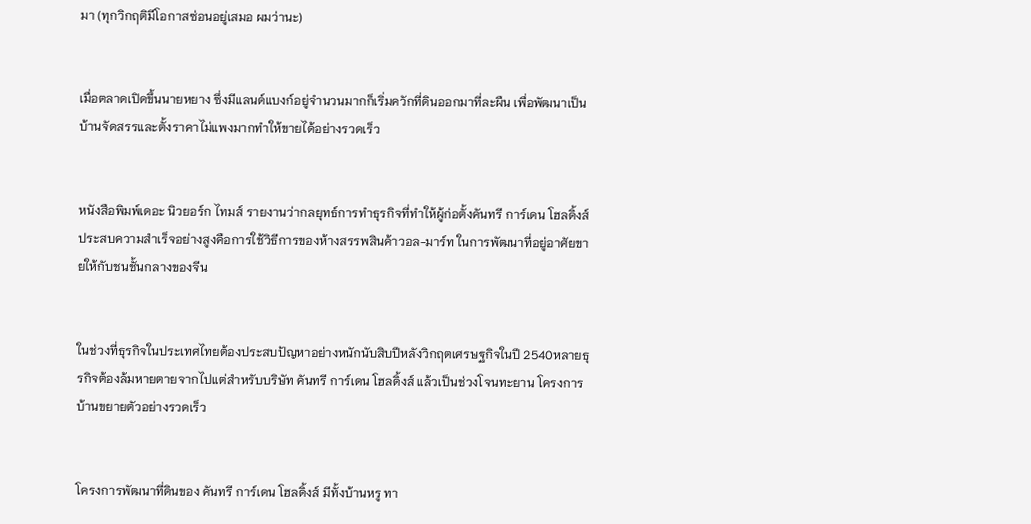มา (ทุกวิกฤติมีโอกาสซ่อนอยู่เสมอ ผมว่านะ)


เมื่อตลาดเปิดขึ้นนายหยาง ซึ่งมีแลนด์แบงก์อยู่จำนวนมากก็เริ่มควักที่ดินออกมาที่ละผืน เพื่อพัฒนาเป็นบ้านจัดสรรและตั้งราคาไม่แพงมากทำให้ขายได้อย่างรวดเร็ว


หนังสือพิมพ์เดอะ นิวยอร์ก ไทมส์ รายงานว่ากลยุทธ์การทำธุรกิจที่ทำให้ผู้ก่อตั้งคันทรี การ์เดน โฮลดิ้งส์ ประสบความสำเร็จอย่างสูงคือการใช้วิธีการของห้างสรรพสินค้าวอล-มาร์ท ในการพัฒนาที่อยู่อาศัยขายให้กับชนชั้นกลางของจีน


ในช่วงที่ธุรกิจในประเทศไทยต้องประสบปัญหาอย่างหนักนับสิบปีหลังวิกฤตเศรษฐกิจในปี 2540หลายธุรกิจต้องล้มหายตายจากไปแต่สำหรับบริษัท คันทรี การ์เดน โฮลดิ้งส์ แล้วเป็นช่วงโจนทะยาน โครงการบ้านขยายตัวอย่างรวดเร็ว


โครงการพัฒนาที่ดินของ คันทรี การ์เดน โฮลดิ้งส์ มีทั้งบ้านหรู ทา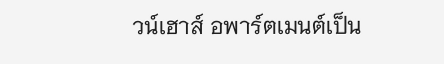วน์เฮาส์ อพาร์ตเมนต์เป็น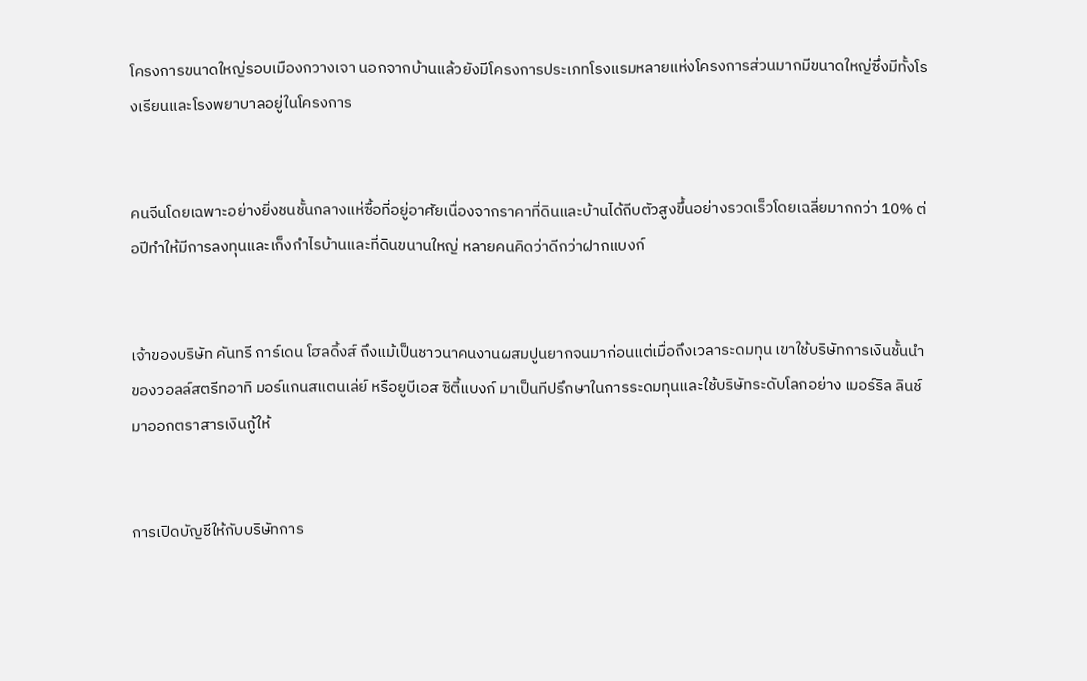โครงการขนาดใหญ่รอบเมืองกวางเจา นอกจากบ้านแล้วยังมีโครงการประเภทโรงแรมหลายแห่งโครงการส่วนมากมีขนาดใหญ่ซึ่งมีทั้งโรงเรียนและโรงพยาบาลอยู่ในโครงการ


คนจีนโดยเฉพาะอย่างยิ่งชนชั้นกลางแห่ซื้อที่อยู่อาศัยเนื่องจากราคาที่ดินและบ้านได้ถีบตัวสูงขึ้นอย่างรวดเร็วโดยเฉลี่ยมากกว่า 10% ต่อปีทำให้มีการลงทุนและเก็งกำไรบ้านและที่ดินขนานใหญ่ หลายคนคิดว่าดีกว่าฝากแบงก์


เจ้าของบริษัท คันทรี การ์เดน โฮลดิ้งส์ ถึงแม้เป็นชาวนาคนงานผสมปูนยากจนมาก่อนแต่เมื่อถึงเวลาระดมทุน เขาใช้บริษัทการเงินชั้นนำของวอลล์สตรีทอาทิ มอร์แกนสแตนเล่ย์ หรือยูบีเอส ซิตี้แบงก์ มาเป็นทีปรึกษาในการระดมทุนและใช้บริษัทระดับโลกอย่าง เมอร์ริล ลินช์ มาออกตราสารเงินกู้ให้


การเปิดบัญชีให้กับบริษัทการ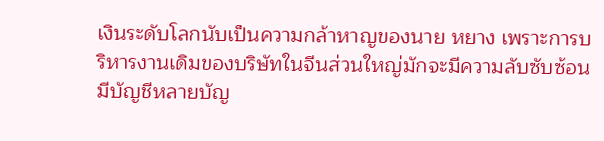เงินระดับโลกนับเป็นความกล้าหาญของนาย หยาง เพราะการบริหารงานเดิมของบริษัทในจีนส่วนใหญ่มักจะมีความลับซับซ้อน มีบัญชีหลายบัญ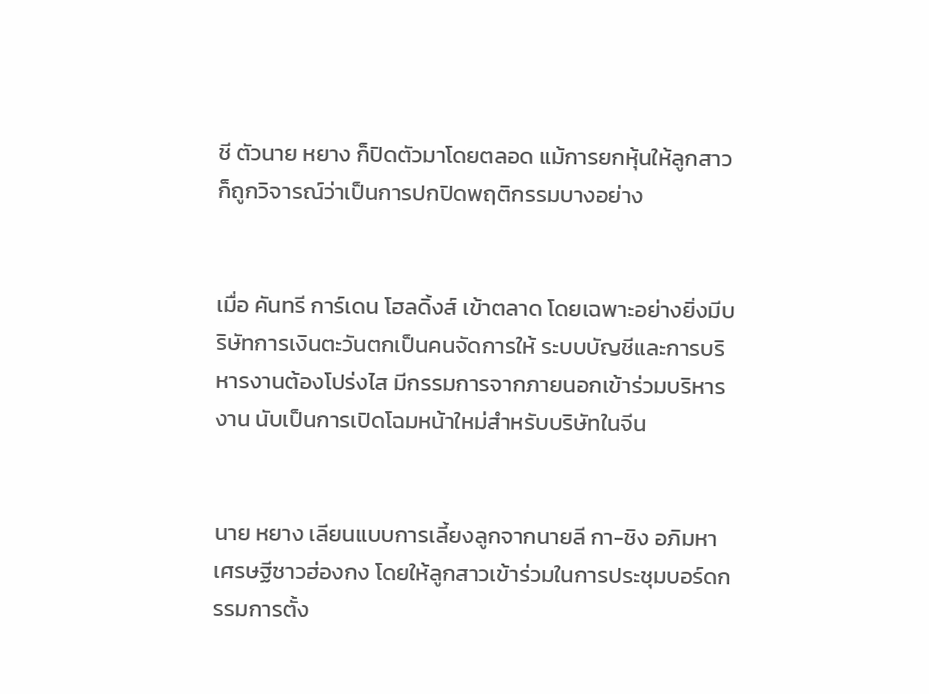ชี ตัวนาย หยาง ก็ปิดตัวมาโดยตลอด แม้การยกหุ้นให้ลูกสาวก็ถูกวิจารณ์ว่าเป็นการปกปิดพฤติกรรมบางอย่าง


เมื่อ คันทรี การ์เดน โฮลดิ้งส์ เข้าตลาด โดยเฉพาะอย่างยิ่งมีบริษัทการเงินตะวันตกเป็นคนจัดการให้ ระบบบัญชีและการบริหารงานต้องโปร่งไส มีกรรมการจากภายนอกเข้าร่วมบริหารงาน นับเป็นการเปิดโฉมหน้าใหม่สำหรับบริษัทในจีน


นาย หยาง เลียนแบบการเลี้ยงลูกจากนายลี กา-ชิง อภิมหาเศรษฐีชาวฮ่องกง โดยให้ลูกสาวเข้าร่วมในการประชุมบอร์ดกรรมการตั้ง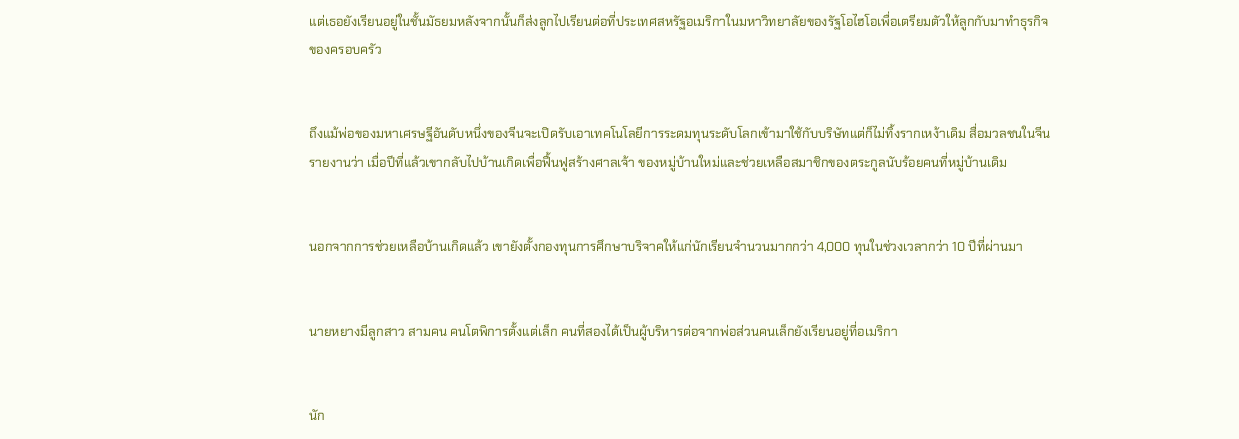แต่เธอยังเรียนอยู่ในชั้นมัธยมหลังจากนั้นก็ส่งลูกไปเรียนต่อที่ประเทศสหรัฐอเมริกาในมหาวิทยาลัยของรัฐโอไฮโอเพื่อเตรียมตัวให้ลูกกับมาทำธุรกิจของครอบครัว


ถึงแม้พ่อของมหาเศรษฐีอันดับหนึ่งของจีนจะเปิดรับเอาเทคโนโลยีการระดมทุนระดับโลกเข้ามาใช้กับบริษัทแต่ก็ไม่ทิ้งรากเหง้าเดิม สื่อมวลชนในจีนรายงานว่า เมื่อปีที่แล้วเขากลับไปบ้านเกิดเพื่อฟื้นฟูสร้างศาลเจ้า ของหมู่บ้านใหม่และช่วยเหลือสมาชิกของตระกูลนับร้อยคนที่หมู่บ้านเดิม


นอกจากการช่วยเหลือบ้านเกิดแล้ว เขายังตั้งกองทุนการศึกษาบริจาคให้แก่นักเรียนจำนวนมากกว่า 4,000 ทุนในช่วงเวลากว่า 10 ปีที่ผ่านมา


นายหยางมีลูกสาว สามคน คนโตพิการตั้งแต่เล็ก คนที่สองได้เป็นผู้บริหารต่อจากพ่อส่วนคนเล็กยังเรียนอยู่ที่อเมริกา


นัก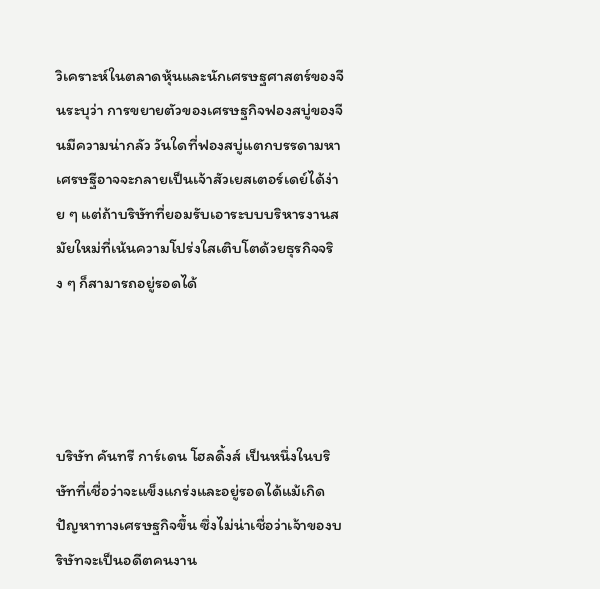วิเคราะห์ในตลาดหุ้นและนักเศรษฐศาสตร์ของจีนระบุว่า การขยายตัวของเศรษฐกิจฟองสบู่ของจีนมีความน่ากลัว วันใดที่ฟองสบู่แตกบรรดามหาเศรษฐีอาจจะกลายเป็นเจ้าสัวเยสเตอร์เดย์ได้ง่าย ๆ แต่ถ้าบริษัทที่ยอมรับเอาระบบบริหารงานสมัยใหม่ที่เน้นความโปร่งใสเติบโตด้วยธุรกิจจริง ๆ ก็สามารถอยู่รอดได้




บริษัท คันทรี การ์เดน โฮลดิ้งส์ เป็นหนึ่งในบริษัทที่เชื่อว่าจะแข็งแกร่งและอยู่รอดได้แม้เกิดปัญหาทางเศรษฐกิจขึ้น ซึ่งไม่น่าเชื่อว่าเจ้าของบริษัทจะเป็นอดีตคนงาน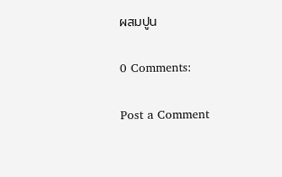ผสมปูน

0 Comments:

Post a Comment